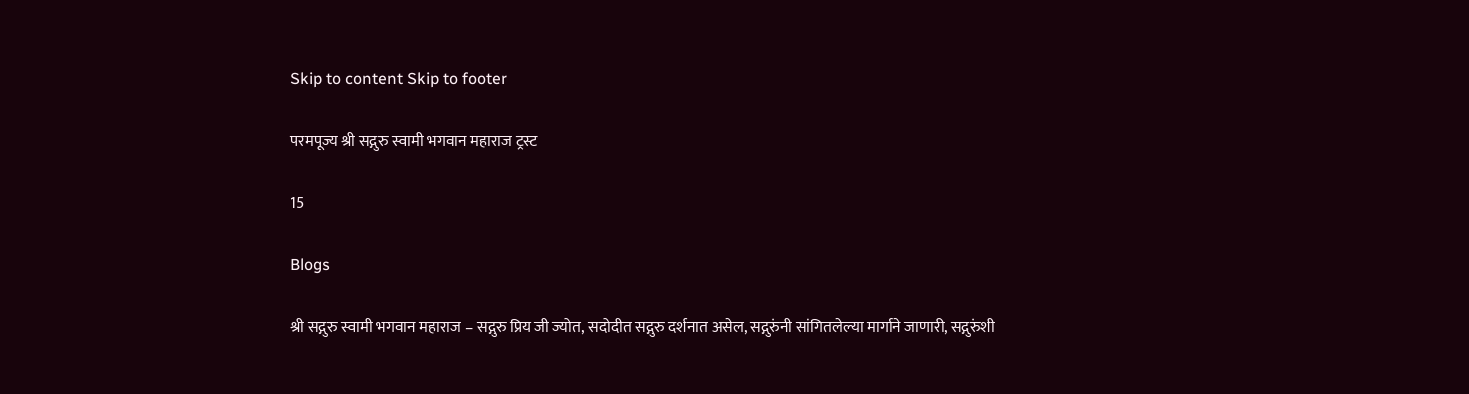Skip to content Skip to footer

परमपूज्य श्री सद्गुरु स्वामी भगवान महाराज ट्रस्ट

15

Blogs

श्री सद्गुरु स्वामी भगवान महाराज – सद्गुरु प्रिय जी ज्योत, सदोदीत सद्गुरु दर्शनात असेल, सद्गुरुंनी सांगितलेल्या मार्गाने जाणारी, सद्गुरुंशी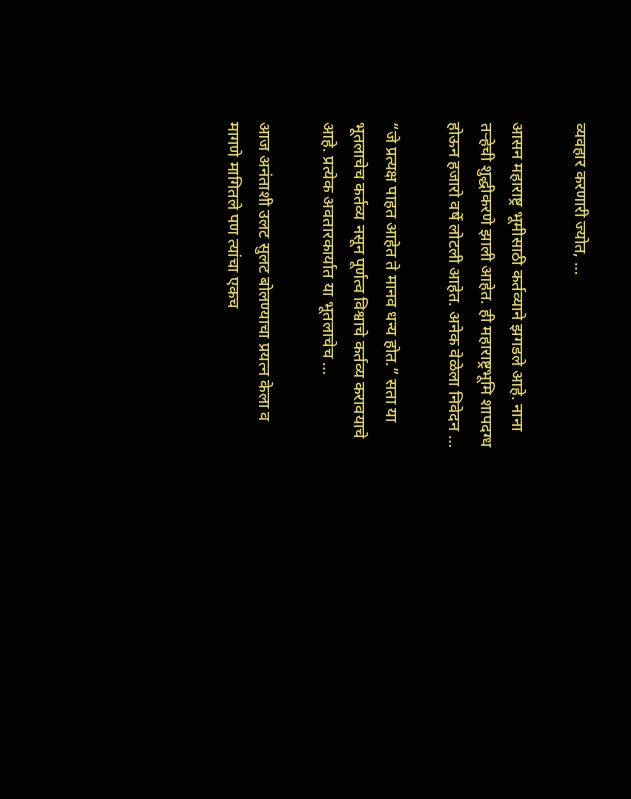व्यवहार करणारी ज्योत, …

आसन महाराष्ट्र भूमीसाठी कर्तव्याने झगडले आहे. नाना तऱ्हेची शुद्धीकरणे झाली आहेत. ही महाराष्ट्रभूमि शापदग्ध होऊन हजारो वर्षे लोटली आहेत. अनेक वेळेला निवेदन …

“जे प्रत्यक्ष पाहत आहेत ते मानव धन्य होत.” सता या भूतलाचेच कर्तव्य नसून पूर्णत्व विश्वाचे कर्तव्य करावयाचे आहे. प्रत्येक अवतारकार्यात या भूतलाचेच …

आज अनंताशी उलट सुलट बोलण्याचा प्रयत्न केला व मागणे मागितले पण त्यांचा एकच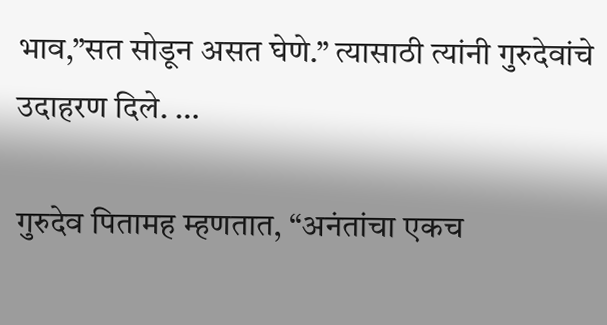भाव,”सत सोडून असत घेणे.” त्यासाठी त्यांनी गुरुदेवांचे उदाहरण दिले. …

गुरुदेव पितामह म्हणतात, “अनंतांचा एकच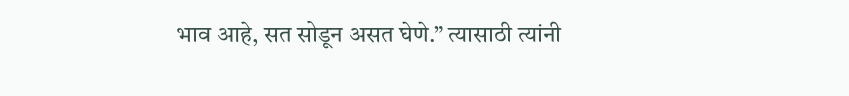भाव आहे, सत सोडून असत घेणे.” त्यासाठी त्यांनी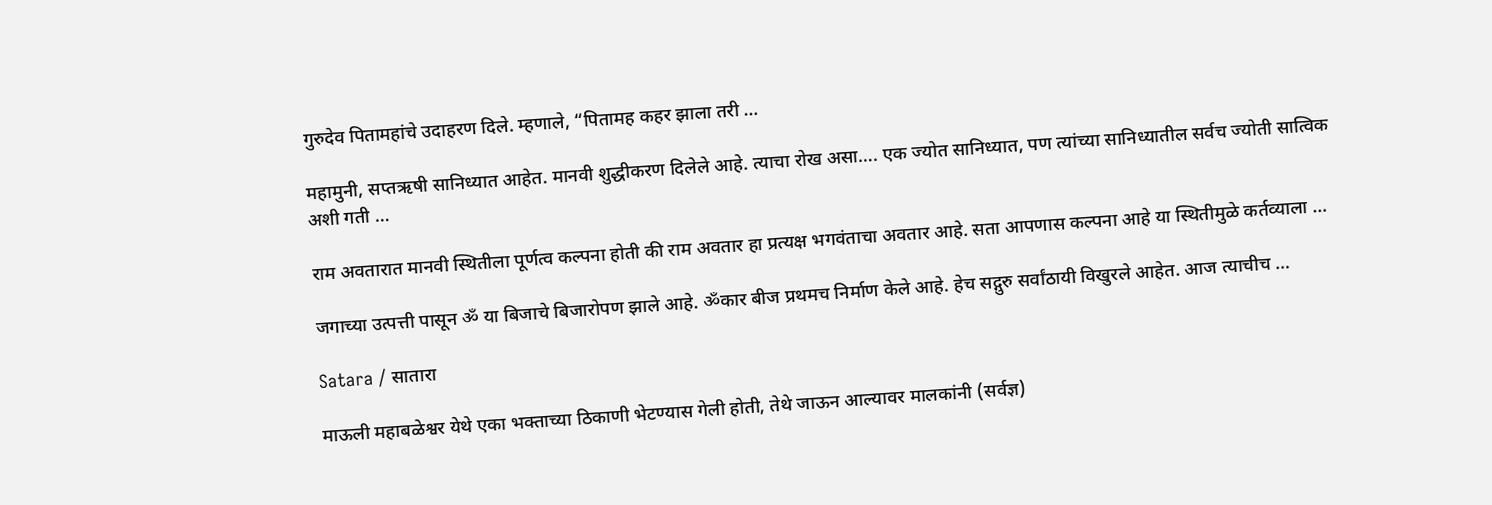गुरुदेव पितामहांचे उदाहरण दिले. म्हणाले, “पितामह कहर झाला तरी …

महामुनी, सप्तऋषी सानिध्यात आहेत. मानवी शुद्धीकरण दिलेले आहे. त्याचा रोख असा…. एक ज्योत सानिध्यात, पण त्यांच्या सानिध्यातील सर्वच ज्योती सात्विक अशी गती …

राम अवतारात मानवी स्थितीला पूर्णत्व कल्पना होती की राम अवतार हा प्रत्यक्ष भगवंताचा अवतार आहे. सता आपणास कल्पना आहे या स्थितीमुळे कर्तव्याला …

जगाच्या उत्पत्ती पासून ॐ या बिजाचे बिजारोपण झाले आहे. ॐकार बीज प्रथमच निर्माण केले आहे. हेच सद्गुरु सर्वांठायी विखुरले आहेत. आज त्याचीच …

Satara / सातारा

माऊली महाबळेश्वर येथे एका भक्ताच्या ठिकाणी भेटण्यास गेली होती, तेथे जाऊन आल्यावर मालकांनी (सर्वज्ञ)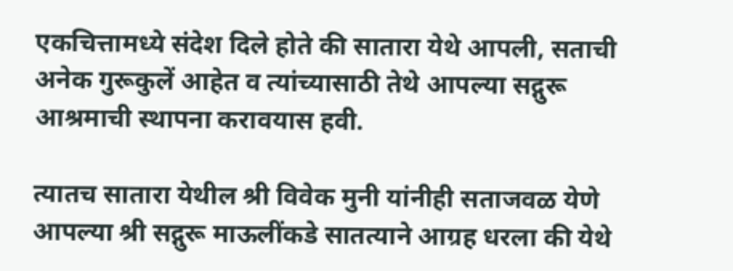एकचित्तामध्ये संदेश दिले होते की सातारा येथे आपली, सताची अनेक गुरूकुलें आहेत व त्यांच्यासाठी तेथे आपल्या सद्गुरू आश्रमाची स्थापना करावयास हवी.

त्यातच सातारा येथील श्री विवेक मुनी यांनीही सताजवळ येणे आपल्या श्री सद्गुरू माऊलींकडे सातत्याने आग्रह धरला की येथे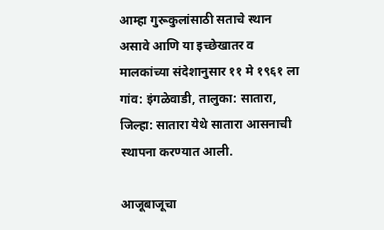आम्हा गुरूकुलांसाठी सताचे स्थान असावे आणि या इच्छेखातर व मालकांच्या संदेशानुसार ११ मे १९६१ ला गांव: इंगळेवाडी, तालुका: सातारा, जिल्हा: सातारा येथे सातारा आसनाची स्थापना करण्यात आली.

आजूबाजूचा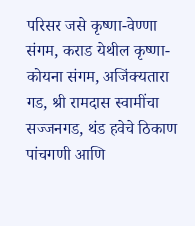परिसर जसे कृष्णा-वेण्णा संगम, कराड येथील कृष्णा-कोयना संगम, अजिंक्यतारा गड, श्री रामदास स्वामींचा सज्जनगड, थंड हवेचे ठिकाण पांचगणी आणि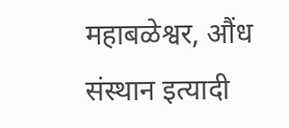महाबळेश्वर, औंध संस्थान इत्यादी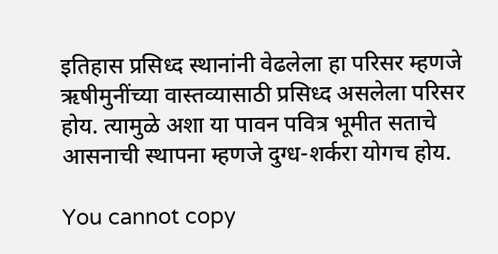इतिहास प्रसिध्द स्थानांनी वेढलेला हा परिसर म्हणजे ऋषीमुनींच्या वास्तव्यासाठी प्रसिध्द असलेला परिसर होय. त्यामुळे अशा या पावन पवित्र भूमीत सताचे आसनाची स्थापना म्हणजे दुग्ध-शर्करा योगच होय.

You cannot copy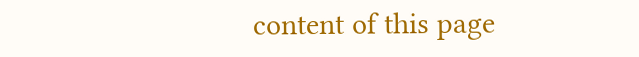content of this page